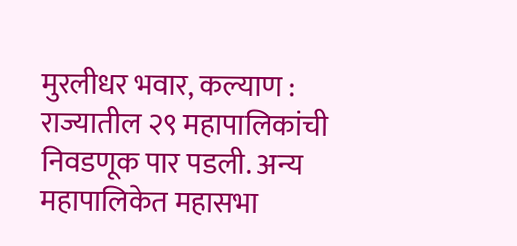मुरलीधर भवार, कल्याण : राज्यातील २९ महापालिकांची निवडणूक पार पडली. अन्य महापालिकेत महासभा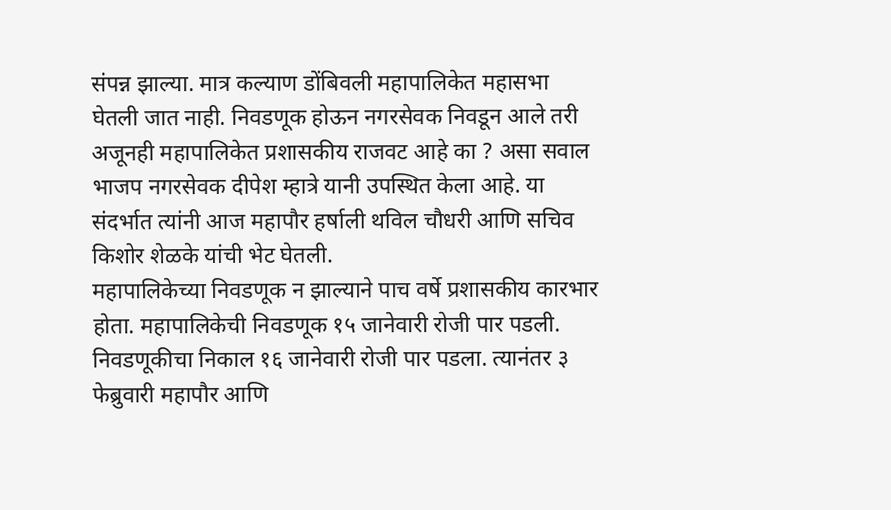संपन्न झाल्या. मात्र कल्याण डोंबिवली महापालिकेत महासभा घेतली जात नाही. निवडणूक होऊन नगरसेवक निवडून आले तरी अजूनही महापालिकेत प्रशासकीय राजवट आहे का ? असा सवाल भाजप नगरसेवक दीपेश म्हात्रे यानी उपस्थित केला आहे. या संदर्भात त्यांनी आज महापौर हर्षाली थविल चौधरी आणि सचिव किशोर शेळके यांची भेट घेतली.
महापालिकेच्या निवडणूक न झाल्याने पाच वर्षे प्रशासकीय कारभार होता. महापालिकेची निवडणूक १५ जानेवारी रोजी पार पडली. निवडणूकीचा निकाल १६ जानेवारी रोजी पार पडला. त्यानंतर ३ फेब्रुवारी महापौर आणि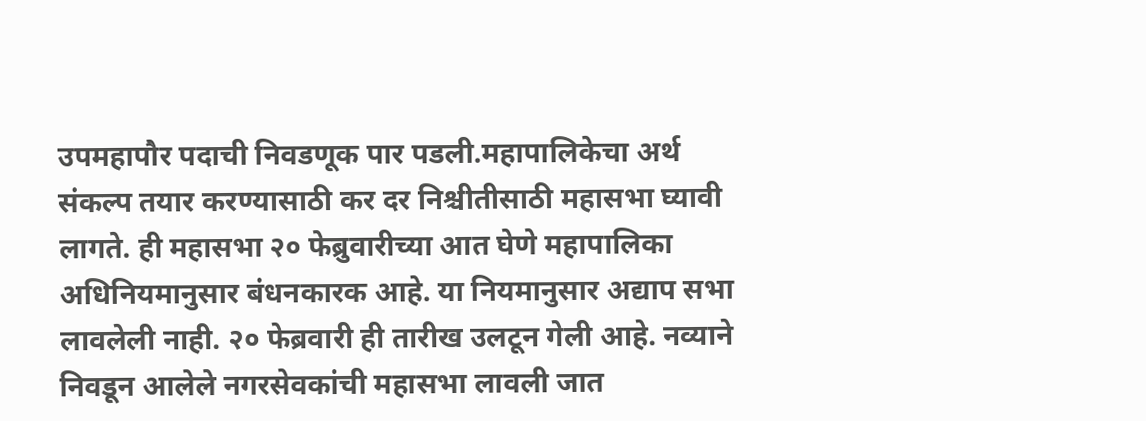उपमहापौर पदाची निवडणूक पार पडली.महापालिकेचा अर्थ संकल्प तयार करण्यासाठी कर दर निश्चीतीसाठी महासभा घ्यावी लागते. ही महासभा २० फेब्रुवारीच्या आत घेणे महापालिका अधिनियमानुसार बंधनकारक आहे. या नियमानुसार अद्याप सभा लावलेली नाही. २० फेब्रवारी ही तारीख उलटून गेली आहे. नव्याने निवडून आलेले नगरसेवकांची महासभा लावली जात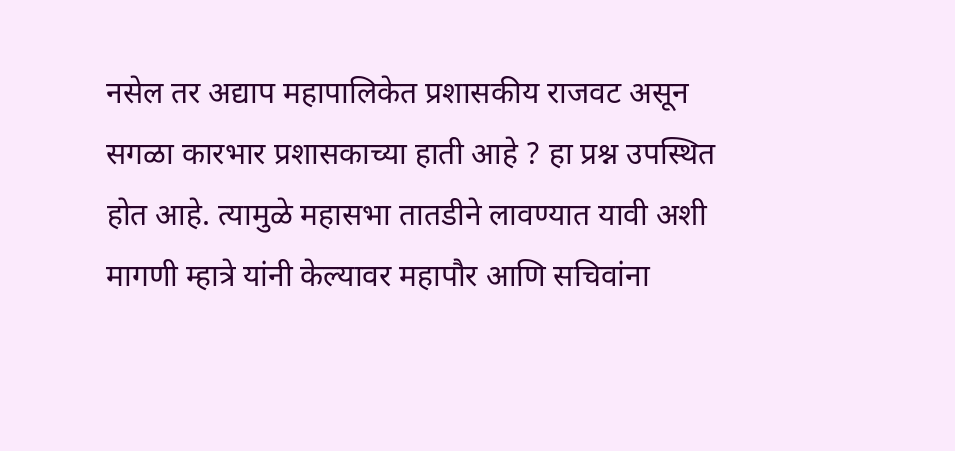नसेल तर अद्याप महापालिकेत प्रशासकीय राजवट असून सगळा कारभार प्रशासकाच्या हाती आहे ? हा प्रश्न उपस्थित होत आहे. त्यामुळे महासभा तातडीने लावण्यात यावी अशी मागणी म्हात्रे यांनी केल्यावर महापौर आणि सचिवांना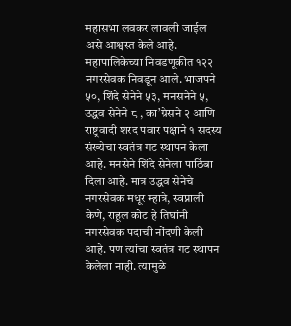महासभा लवकर लावली जाईल असे आश्वस्त केले आहे.
महापालिकेच्या निवडणूकीत १२२ नगरसेवक निवडून आले. भाजपने ५०, शिंदे सेनेने ५३, मनसनेने ५, उद्धव सेनेने ८ , का’ग्रेसने २ आणि राष्ट्रवादी शरद पवार पक्षाने १ सदस्य संख्येचा स्वतंत्र गट स्थापन केला आहे. मनसेने शिंदे सेनेला पाठिंबा दिला आहे. मात्र उद्धव सेनेचे नगरसेवक मधूर म्हात्रे, स्वप्नाली केणे, राहूल कोट हे तिघांनी नगरसेवक पदाची नोंदणी केली आहे. पण त्यांचा स्वतंत्र गट स्थापन केलेला नाही. त्यामुळे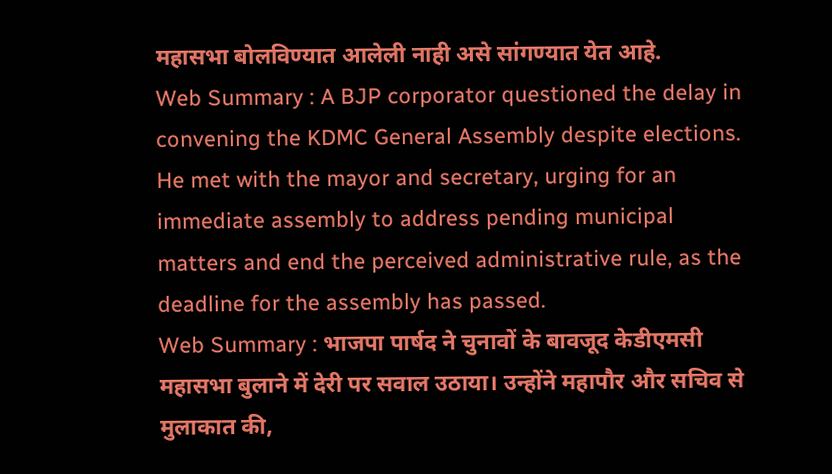महासभा बोलविण्यात आलेली नाही असे सांगण्यात येत आहे.
Web Summary : A BJP corporator questioned the delay in convening the KDMC General Assembly despite elections. He met with the mayor and secretary, urging for an immediate assembly to address pending municipal matters and end the perceived administrative rule, as the deadline for the assembly has passed.
Web Summary : भाजपा पार्षद ने चुनावों के बावजूद केडीएमसी महासभा बुलाने में देरी पर सवाल उठाया। उन्होंने महापौर और सचिव से मुलाकात की,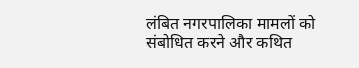लंबित नगरपालिका मामलों को संबोधित करने और कथित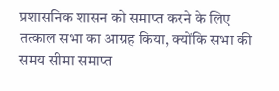प्रशासनिक शासन को समाप्त करने के लिए तत्काल सभा का आग्रह किया, क्योंकि सभा की समय सीमा समाप्त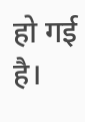हो गई है।